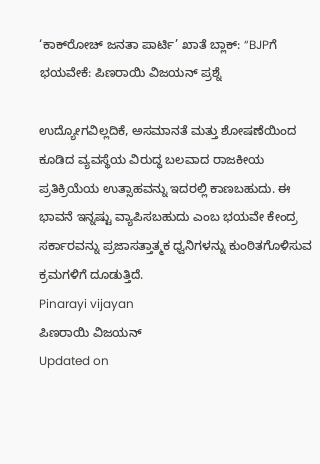‘ಕಾಕ್‌ರೋಚ್ ಜನತಾ ಪಾರ್ಟಿ’ ಖಾತೆ ಬ್ಲಾಕ್: “BJPಗೆ ಭಯವೇಕೆ: ಪಿಣರಾಯಿ ವಿಜಯನ್ ಪ್ರಶ್ನೆ

ಉದ್ಯೋಗವಿಲ್ಲದಿಕೆ, ಅಸಮಾನತೆ ಮತ್ತು ಶೋಷಣೆಯಿಂದ ಕೂಡಿದ ವ್ಯವಸ್ಥೆಯ ವಿರುದ್ಧ ಬಲವಾದ ರಾಜಕೀಯ ಪ್ರತಿಕ್ರಿಯೆಯ ಉತ್ಸಾಹವನ್ನು ಇದರಲ್ಲಿ ಕಾಣಬಹುದು. ಈ ಭಾವನೆ ಇನ್ನಷ್ಟು ವ್ಯಾಪಿಸಬಹುದು ಎಂಬ ಭಯವೇ ಕೇಂದ್ರ ಸರ್ಕಾರವನ್ನು ಪ್ರಜಾಸತ್ತಾತ್ಮಕ ಧ್ವನಿಗಳನ್ನು ಕುಂಠಿತಗೊಳಿಸುವ ಕ್ರಮಗಳಿಗೆ ದೂಡುತ್ತಿದೆ.
Pinarayi vijayan
ಪಿಣರಾಯಿ ವಿಜಯನ್
Updated on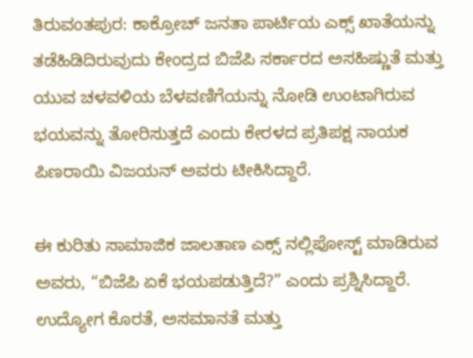ತಿರುವಂತಪುರ: ಕಾಕ್ರೋಚ್ ಜನತಾ ಪಾರ್ಟಿಯ ಎಕ್ಸ್ ಖಾತೆಯನ್ನು ತಡೆಹಿಡಿದಿರುವುದು ಕೇಂದ್ರದ ಬಿಜೆಪಿ ಸರ್ಕಾರದ ಅಸಹಿಷ್ಣುತೆ ಮತ್ತು ಯುವ ಚಳವಳಿಯ ಬೆಳವಣಿಗೆಯನ್ನು ನೋಡಿ ಉಂಟಾಗಿರುವ ಭಯವನ್ನು ತೋರಿಸುತ್ತದೆ ಎಂದು ಕೇರಳದ ಪ್ರತಿಪಕ್ಷ ನಾಯಕ ಪಿಣರಾಯಿ ವಿಜಯನ್ ಅವರು ಟೀಕಿಸಿದ್ದಾರೆ.

ಈ ಕುರಿತು ಸಾಮಾಜಿಕ ಜಾಲತಾಣ ಎಕ್ಸ್ ನಲ್ಲಿಪೋಸ್ಟ್ ಮಾಡಿರುವ ಅವರು, “ಬಿಜೆಪಿ ಏಕೆ ಭಯಪಡುತ್ತಿದೆ?” ಎಂದು ಪ್ರಶ್ನಿಸಿದ್ದಾರೆ. ಉದ್ಯೋಗ ಕೊರತೆ, ಅಸಮಾನತೆ ಮತ್ತು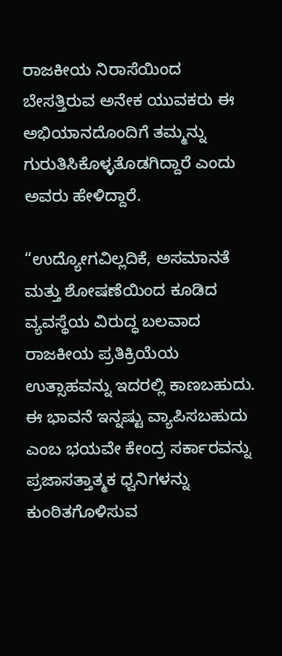ರಾಜಕೀಯ ನಿರಾಸೆಯಿಂದ ಬೇಸತ್ತಿರುವ ಅನೇಕ ಯುವಕರು ಈ ಅಭಿಯಾನದೊಂದಿಗೆ ತಮ್ಮನ್ನು ಗುರುತಿಸಿಕೊಳ್ಳತೊಡಗಿದ್ದಾರೆ ಎಂದು ಅವರು ಹೇಳಿದ್ದಾರೆ.

“ಉದ್ಯೋಗವಿಲ್ಲದಿಕೆ, ಅಸಮಾನತೆ ಮತ್ತು ಶೋಷಣೆಯಿಂದ ಕೂಡಿದ ವ್ಯವಸ್ಥೆಯ ವಿರುದ್ಧ ಬಲವಾದ ರಾಜಕೀಯ ಪ್ರತಿಕ್ರಿಯೆಯ ಉತ್ಸಾಹವನ್ನು ಇದರಲ್ಲಿ ಕಾಣಬಹುದು. ಈ ಭಾವನೆ ಇನ್ನಷ್ಟು ವ್ಯಾಪಿಸಬಹುದು ಎಂಬ ಭಯವೇ ಕೇಂದ್ರ ಸರ್ಕಾರವನ್ನು ಪ್ರಜಾಸತ್ತಾತ್ಮಕ ಧ್ವನಿಗಳನ್ನು ಕುಂಠಿತಗೊಳಿಸುವ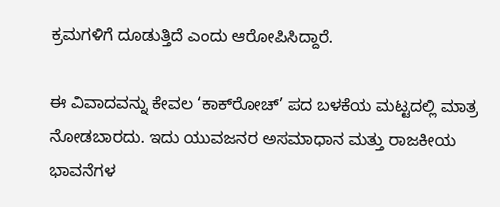ಕ್ರಮಗಳಿಗೆ ದೂಡುತ್ತಿದೆ ಎಂದು ಆರೋಪಿಸಿದ್ದಾರೆ.

ಈ ವಿವಾದವನ್ನು ಕೇವಲ ‘ಕಾಕ್‌ರೋಚ್’ ಪದ ಬಳಕೆಯ ಮಟ್ಟದಲ್ಲಿ ಮಾತ್ರ ನೋಡಬಾರದು. ಇದು ಯುವಜನರ ಅಸಮಾಧಾನ ಮತ್ತು ರಾಜಕೀಯ ಭಾವನೆಗಳ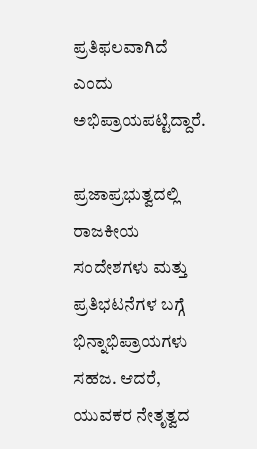ಪ್ರತಿಫಲವಾಗಿದೆ ಎಂದು ಅಭಿಪ್ರಾಯಪಟ್ಟಿದ್ದಾರೆ.

ಪ್ರಜಾಪ್ರಭುತ್ವದಲ್ಲಿ ರಾಜಕೀಯ ಸಂದೇಶಗಳು ಮತ್ತು ಪ್ರತಿಭಟನೆಗಳ ಬಗ್ಗೆ ಭಿನ್ನಾಭಿಪ್ರಾಯಗಳು ಸಹಜ. ಆದರೆ, ಯುವಕರ ನೇತೃತ್ವದ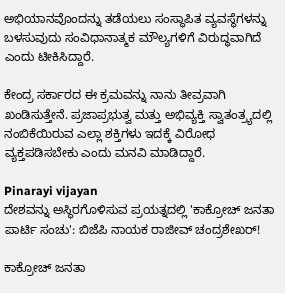ಅಭಿಯಾನವೊಂದನ್ನು ತಡೆಯಲು ಸಂಸ್ಥಾಪಿತ ವ್ಯವಸ್ಥೆಗಳನ್ನು ಬಳಸುವುದು ಸಂವಿಧಾನಾತ್ಮಕ ಮೌಲ್ಯಗಳಿಗೆ ವಿರುದ್ಧವಾಗಿದೆ ಎಂದು ಟೀಕಿಸಿದ್ದಾರೆ.

ಕೇಂದ್ರ ಸರ್ಕಾರದ ಈ ಕ್ರಮವನ್ನು ನಾನು ತೀವ್ರವಾಗಿ ಖಂಡಿಸುತ್ತೇನೆ. ಪ್ರಜಾಪ್ರಭುತ್ವ ಮತ್ತು ಅಭಿವ್ಯಕ್ತಿ ಸ್ವಾತಂತ್ರ್ಯದಲ್ಲಿ ನಂಬಿಕೆಯಿರುವ ಎಲ್ಲಾ ಶಕ್ತಿಗಳು ಇದಕ್ಕೆ ವಿರೋಧ ವ್ಯಕ್ತಪಡಿಸಬೇಕು ಎಂದು ಮನವಿ ಮಾಡಿದ್ದಾರೆ.

Pinarayi vijayan
ದೇಶವನ್ನು ಅಸ್ಥಿರಗೊಳಿಸುವ ಪ್ರಯತ್ನದಲ್ಲಿ 'ಕಾಕ್ರೋಚ್ ಜನತಾ ಪಾರ್ಟಿ ಸಂಚು': ಬಿಜೆಪಿ ನಾಯಕ ರಾಜೀವ್ ಚಂದ್ರಶೇಖರ್!

ಕಾಕ್ರೋಚ್ ಜನತಾ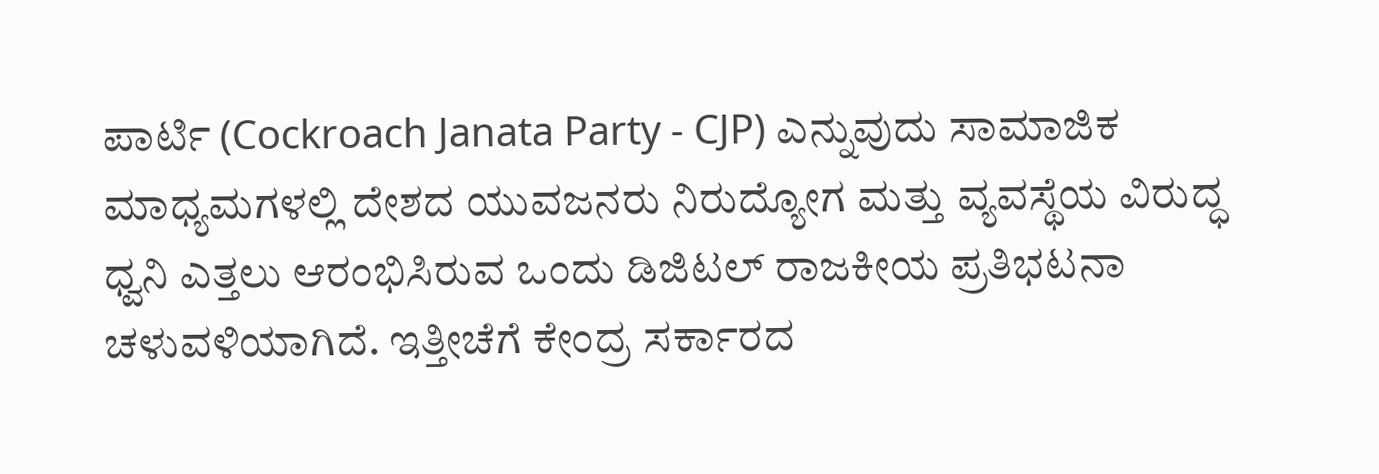ಪಾರ್ಟಿ (Cockroach Janata Party - CJP) ಎನ್ನುವುದು ಸಾಮಾಜಿಕ ಮಾಧ್ಯಮಗಳಲ್ಲಿ ದೇಶದ ಯುವಜನರು ನಿರುದ್ಯೋಗ ಮತ್ತು ವ್ಯವಸ್ಥೆಯ ವಿರುದ್ಧ ಧ್ವನಿ ಎತ್ತಲು ಆರಂಭಿಸಿರುವ ಒಂದು ಡಿಜಿಟಲ್ ರಾಜಕೀಯ ಪ್ರತಿಭಟನಾ ಚಳುವಳಿಯಾಗಿದೆ. ಇತ್ತೀಚೆಗೆ ಕೇಂದ್ರ ಸರ್ಕಾರದ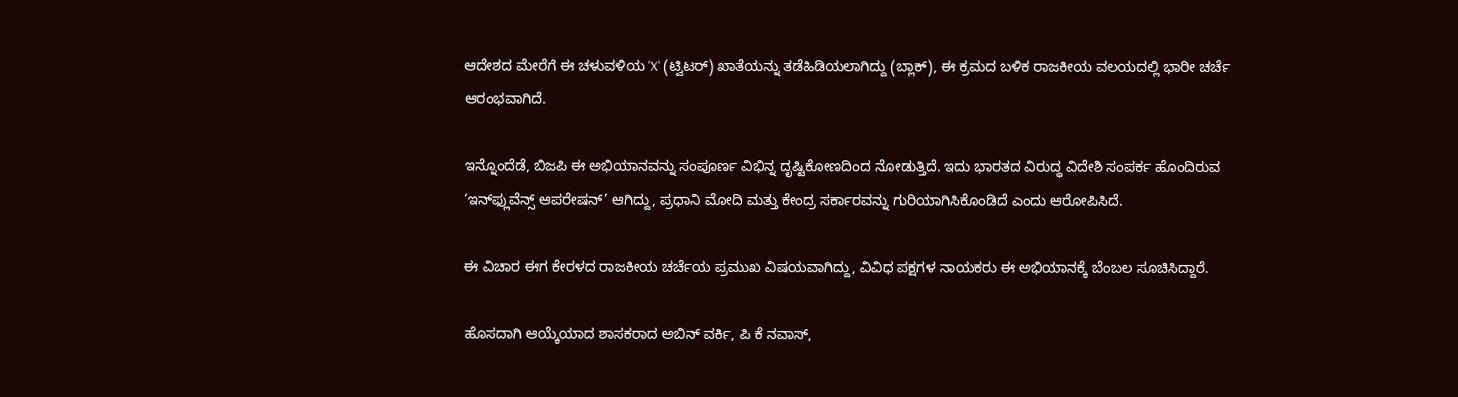ಆದೇಶದ ಮೇರೆಗೆ ಈ ಚಳುವಳಿಯ 'X' (ಟ್ವಿಟರ್) ಖಾತೆಯನ್ನು ತಡೆಹಿಡಿಯಲಾಗಿದ್ದು (ಬ್ಲಾಕ್), ಈ ಕ್ರಮದ ಬಳಿಕ ರಾಜಕೀಯ ವಲಯದಲ್ಲಿ ಭಾರೀ ಚರ್ಚೆ ಆರಂಭವಾಗಿದೆ.

ಇನ್ನೊಂದೆಡೆ, ಬಿಜಪಿ ಈ ಅಭಿಯಾನವನ್ನು ಸಂಪೂರ್ಣ ವಿಭಿನ್ನ ದೃಷ್ಟಿಕೋಣದಿಂದ ನೋಡುತ್ತಿದೆ. ಇದು ಭಾರತದ ವಿರುದ್ಧ ವಿದೇಶಿ ಸಂಪರ್ಕ ಹೊಂದಿರುವ ‘ಇನ್‌ಫ್ಲುವೆನ್ಸ್ ಆಪರೇಷನ್’ ಆಗಿದ್ದು, ಪ್ರಧಾನಿ ಮೋದಿ ಮತ್ತು ಕೇಂದ್ರ ಸರ್ಕಾರವನ್ನು ಗುರಿಯಾಗಿಸಿಕೊಂಡಿದೆ ಎಂದು ಆರೋಪಿಸಿದೆ.

ಈ ವಿಚಾರ ಈಗ ಕೇರಳದ ರಾಜಕೀಯ ಚರ್ಚೆಯ ಪ್ರಮುಖ ವಿಷಯವಾಗಿದ್ದು, ವಿವಿಧ ಪಕ್ಷಗಳ ನಾಯಕರು ಈ ಅಭಿಯಾನಕ್ಕೆ ಬೆಂಬಲ ಸೂಚಿಸಿದ್ದಾರೆ.

ಹೊಸದಾಗಿ ಆಯ್ಕೆಯಾದ ಶಾಸಕರಾದ ಅಬಿನ್ ವರ್ಕಿ, ಪಿ ಕೆ ನವಾಸ್,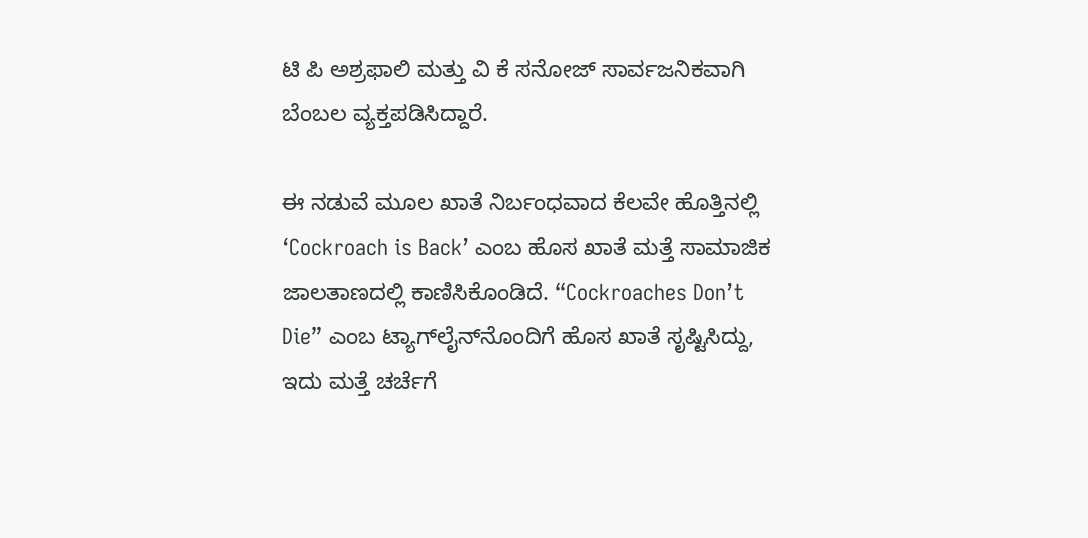ಟಿ ಪಿ ಅಶ್ರಫಾಲಿ ಮತ್ತು ವಿ ಕೆ ಸನೋಜ್ ಸಾರ್ವಜನಿಕವಾಗಿ ಬೆಂಬಲ ವ್ಯಕ್ತಪಡಿಸಿದ್ದಾರೆ.

ಈ ನಡುವೆ ಮೂಲ ಖಾತೆ ನಿರ್ಬಂಧವಾದ ಕೆಲವೇ ಹೊತ್ತಿನಲ್ಲಿ ‘Cockroach is Back’ ಎಂಬ ಹೊಸ ಖಾತೆ ಮತ್ತೆ ಸಾಮಾಜಿಕ ಜಾಲತಾಣದಲ್ಲಿ ಕಾಣಿಸಿಕೊಂಡಿದೆ. “Cockroaches Don’t Die” ಎಂಬ ಟ್ಯಾಗ್‌ಲೈನ್‌ನೊಂದಿಗೆ ಹೊಸ ಖಾತೆ ಸೃಷ್ಟಿಸಿದ್ದು, ಇದು ಮತ್ತೆ ಚರ್ಚೆಗೆ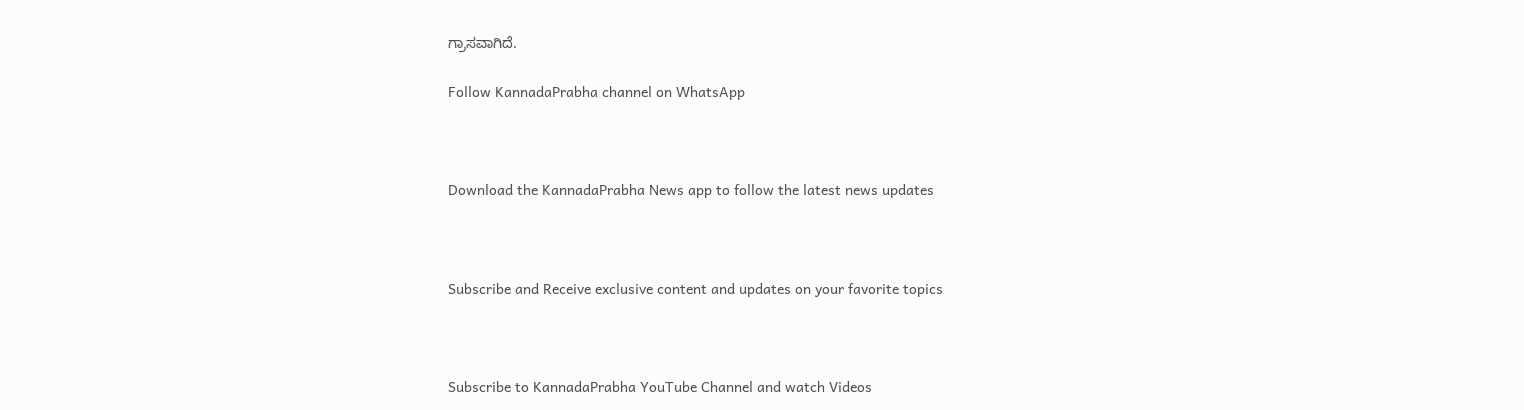ಗ್ರಾಸವಾಗಿದೆ.

Follow KannadaPrabha channel on WhatsApp



Download the KannadaPrabha News app to follow the latest news updates



Subscribe and Receive exclusive content and updates on your favorite topics



Subscribe to KannadaPrabha YouTube Channel and watch Videos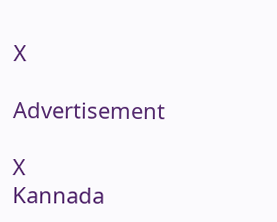X

Advertisement

X
Kannada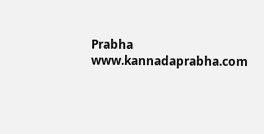Prabha
www.kannadaprabha.com